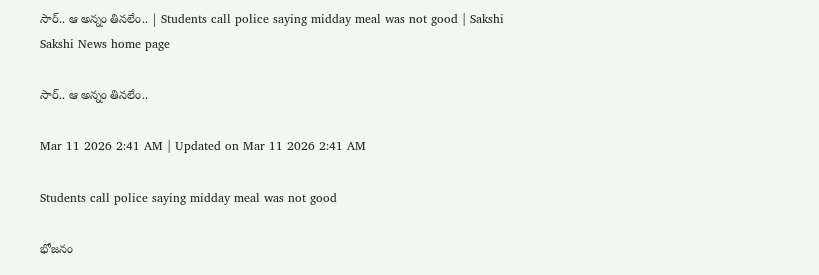సార్‌.. ఆ అన్నం తినలేం.. | Students call police saying midday meal was not good | Sakshi
Sakshi News home page

సార్‌.. ఆ అన్నం తినలేం..

Mar 11 2026 2:41 AM | Updated on Mar 11 2026 2:41 AM

Students call police saying midday meal was not good

భోజనం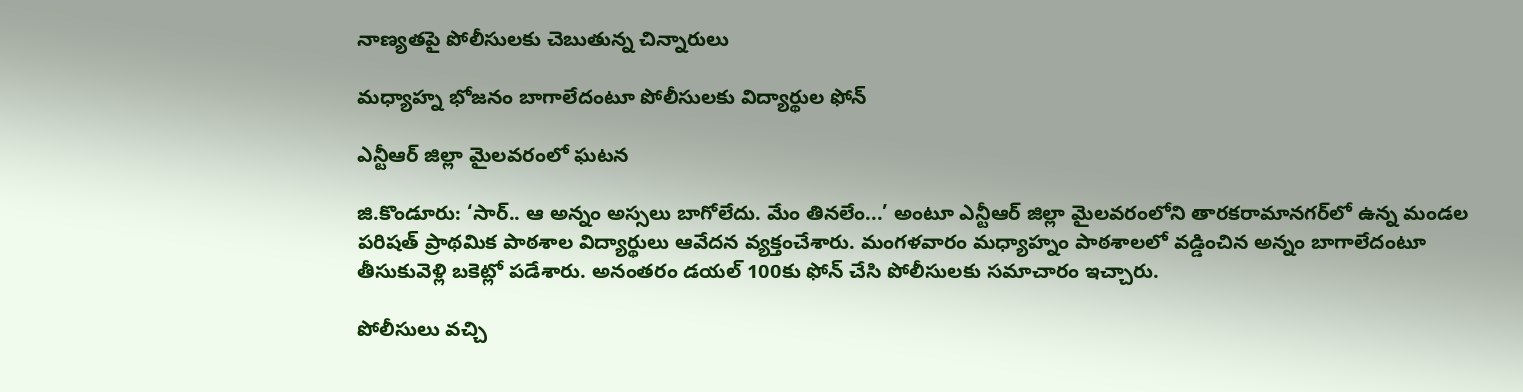నాణ్యతపై పోలీసులకు చెబుతున్న చిన్నారులు

మధ్యాహ్న భోజనం బాగాలేదంటూ పోలీసులకు విద్యార్థుల ఫోన్‌

ఎన్టీఆర్‌ జిల్లా మైలవరంలో ఘటన

జి.కొండూరు: ‘సార్‌.. ఆ అన్నం అస్సలు బాగోలేదు. మేం తినలేం...’ అంటూ ఎన్టీఆర్‌ జిల్లా మైలవరంలోని తారకరామానగర్‌లో ఉన్న మండల పరిషత్‌ ప్రాథమిక పాఠశాల విద్యార్థులు ఆవేదన వ్యక్తంచేశారు. మంగళవారం మధ్యాహ్నం పాఠశాలలో వడ్డించిన అన్నం బాగాలేదంటూ తీసుకువెళ్లి బకెట్లో పడేశారు. అనంతరం డయల్‌ 100కు ఫోన్‌ చేసి పోలీసులకు సమాచారం ఇచ్చారు.

పోలీసులు వచ్చి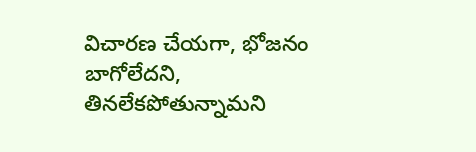విచారణ చేయగా, భోజనం బాగోలేదని, తినలేకపోతున్నామని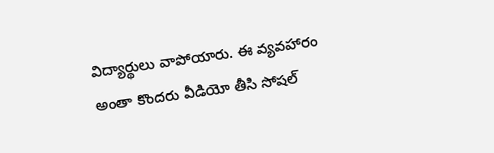విద్యార్థులు వాపోయారు. ఈ వ్యవహారం అంతా కొందరు వీడియో తీసి సోషల్‌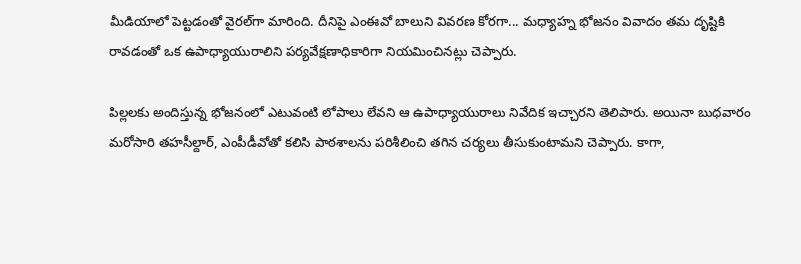మీడియాలో పెట్టడంతో వైరల్‌గా మారింది. దీనిపై ఎంఈవో బాలుని వివరణ కోరగా... మధ్యాహ్న భోజనం వివాదం తమ దృష్టికి రావడంతో ఒక ఉపాధ్యాయురాలిని పర్యవేక్షణాధికారిగా నియమించినట్లు చెప్పారు.

పిల్లలకు అందిస్తున్న భోజనంలో ఎటువంటి లోపాలు లేవని ఆ ఉపాధ్యాయురాలు నివేదిక ఇచ్చారని తెలిపారు. అయినా బుధవారం మరోసారి తహసీల్దార్, ఎంపీడీవోతో కలిసి పాఠశాలను పరిశీలించి తగిన చర్యలు తీసుకుంటామని చెప్పారు. కాగా,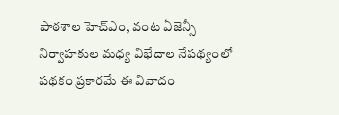పాఠశాల హెచ్‌ఎం, వంట ఏజెన్సీ నిర్వాహకుల మధ్య విభేదాల నేపథ్యంలో పథకం ప్రకారమే ఈ వివాదం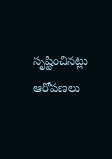సృష్టించినట్లు ఆరోపణలు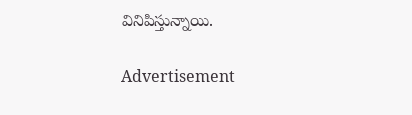వినిపిస్తున్నాయి.

Advertisement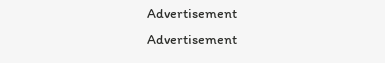Advertisement
Advertisement